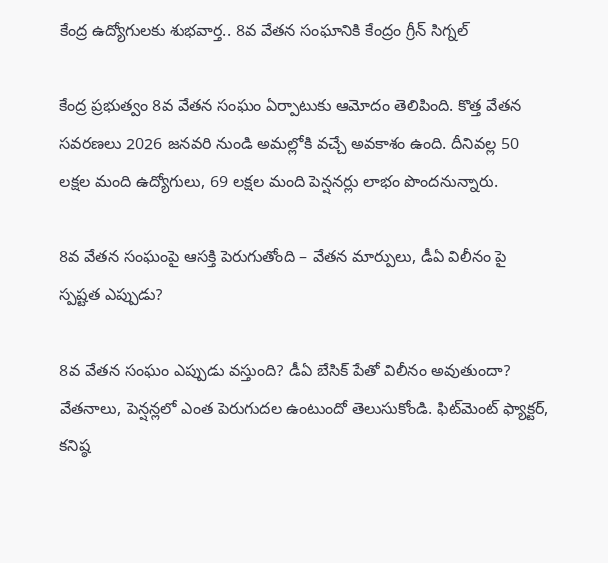కేంద్ర ఉద్యోగులకు శుభవార్త.. 8వ వేతన సంఘానికి కేంద్రం గ్రీన్ సిగ్నల్

కేంద్ర ప్రభుత్వం 8వ వేతన సంఘం ఏర్పాటుకు ఆమోదం తెలిపింది. కొత్త వేతన సవరణలు 2026 జనవరి నుండి అమల్లోకి వచ్చే అవకాశం ఉంది. దీనివల్ల 50 లక్షల మంది ఉద్యోగులు, 69 లక్షల మంది పెన్షనర్లు లాభం పొందనున్నారు.

8వ వేతన సంఘంపై ఆసక్తి పెరుగుతోంది – వేతన మార్పులు, డీఏ విలీనం పై స్పష్టత ఎప్పుడు?

8వ వేతన సంఘం ఎప్పుడు వస్తుంది? డీఏ బేసిక్ పేతో విలీనం అవుతుందా? వేతనాలు, పెన్షన్లలో ఎంత పెరుగుదల ఉంటుందో తెలుసుకోండి. ఫిట్‌మెంట్ ఫ్యాక్టర్, కనిష్ఠ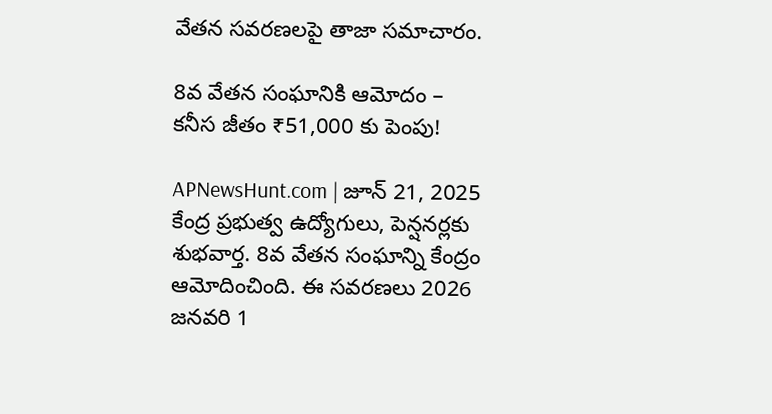వేతన సవరణలపై తాజా సమాచారం.

8వ వేతన సంఘానికి ఆమోదం – కనీస జీతం ₹51,000 కు పెంపు!

APNewsHunt.com | జూన్ 21, 2025 కేంద్ర ప్రభుత్వ ఉద్యోగులు, పెన్షనర్లకు శుభవార్త. 8వ వేతన సంఘాన్ని కేంద్రం ఆమోదించింది. ఈ సవరణలు 2026 జనవరి 1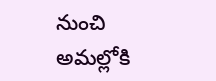నుంచి అమల్లోకి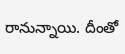రానున్నాయి. దీంతో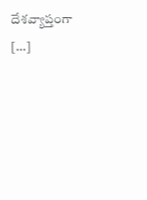దేశవ్యాప్తంగా […]